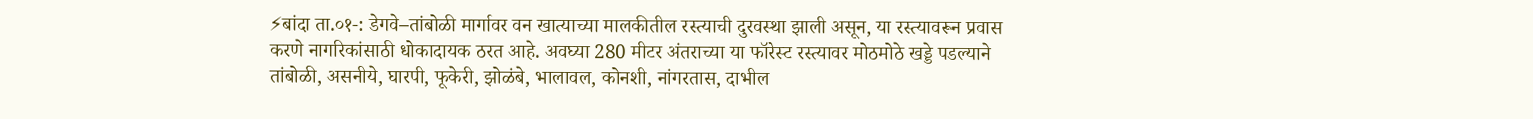⚡बांदा ता.०१-: डेगवे–तांबोळी मार्गावर वन खात्याच्या मालकीतील रस्त्याची दुरवस्था झाली असून, या रस्त्यावरून प्रवास करणे नागरिकांसाठी धोकादायक ठरत आहे. अवघ्या 280 मीटर अंतराच्या या फॉरेस्ट रस्त्यावर मोठमोठे खड्डे पडल्याने तांबोळी, असनीये, घारपी, फूकेरी, झोळंबे, भालावल, कोनशी, नांगरतास, दाभील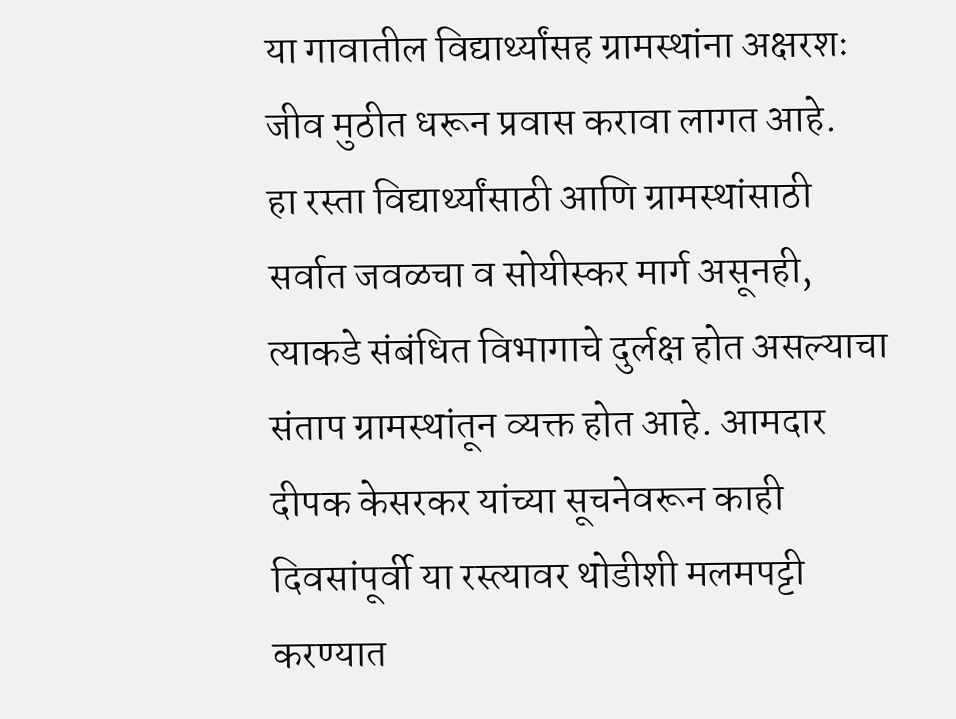या गावातील विद्यार्थ्यांसह ग्रामस्थांना अक्षरशः जीव मुठीत धरून प्रवास करावा लागत आहे.
हा रस्ता विद्यार्थ्यांसाठी आणि ग्रामस्थांसाठी सर्वात जवळचा व सोयीस्कर मार्ग असूनही, त्याकडे संबंधित विभागाचे दुर्लक्ष होत असल्याचा संताप ग्रामस्थांतून व्यक्त होत आहे. आमदार दीपक केसरकर यांच्या सूचनेवरून काही दिवसांपूर्वी या रस्त्यावर थोडीशी मलमपट्टी करण्यात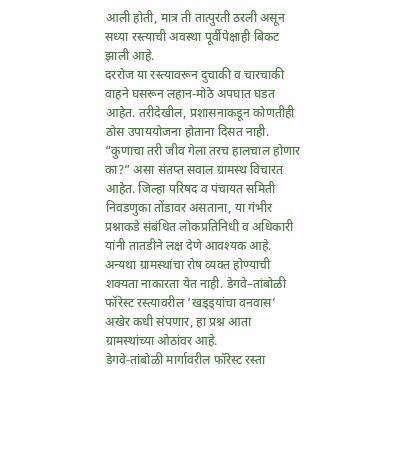आली होती, मात्र ती तात्पुरती ठरली असून सध्या रस्त्याची अवस्था पूर्वीपेक्षाही बिकट झाली आहे.
दररोज या रस्त्यावरून दुचाकी व चारचाकी वाहने घसरून लहान-मोठे अपघात घडत आहेत. तरीदेखील, प्रशासनाकडून कोणतीही ठोस उपाययोजना होताना दिसत नाही. “कुणाचा तरी जीव गेला तरच हालचाल होणार का?” असा संतप्त सवाल ग्रामस्थ विचारत आहेत. जिल्हा परिषद व पंचायत समिती निवडणुका तोंडावर असताना, या गंभीर प्रश्नाकडे संबंधित लोकप्रतिनिधी व अधिकारी यांनी तातडीने लक्ष देणे आवश्यक आहे. अन्यथा ग्रामस्थांचा रोष व्यक्त होण्याची शक्यता नाकारता येत नाही. डेगवे–तांबोळी फॉरेस्ट रस्त्यावरील ‘खड्ड्यांचा वनवास’ अखेर कधी संपणार, हा प्रश्न आता ग्रामस्थांच्या ओठांवर आहे.
डेगवे-तांबोळी मार्गावरील फॉरेस्ट रस्ता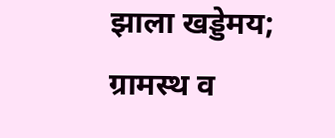झाला खड्डेमय; ग्रामस्थ व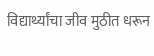विद्यार्थ्यांचा जीव मुठीत धरून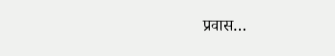प्रवास…